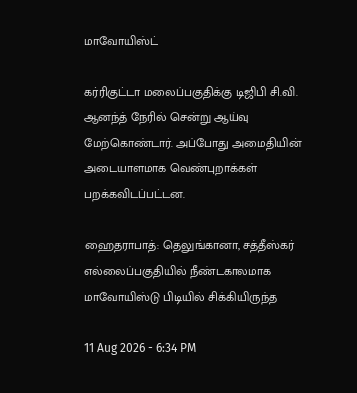மாவோயிஸ்ட்

கர்ரிகுட்டா மலைப்பகுதிக்கு டிஜிபி சி.வி. ஆனந்த் நேரில் சென்று ஆய்வு மேற்கொண்டார். அப்போது அமைதியின் அடையாளமாக வெண்புறாக்கள் பறக்கவிடப்பட்டன.

ஹைதராபாத்: தெலுங்கானா, சத்தீஸ்கர் எல்லைப்பகுதியில் நீண்டகாலமாக மாவோயிஸ்டு பிடியில் சிக்கியிருந்த

11 Aug 2026 - 6:34 PM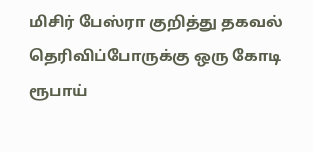மிசிர் பேஸ்ரா குறித்து தகவல் தெரிவிப்போருக்கு ஒரு கோடி ரூபாய்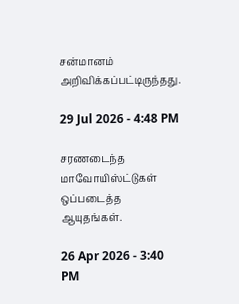சன்மானம் அறிவிக்கப்பட்டிருந்தது.

29 Jul 2026 - 4:48 PM

சரணடைந்த மாவோயிஸ்ட்டுகள் ஒப்படைத்த ஆயுதங்கள்.

26 Apr 2026 - 3:40 PM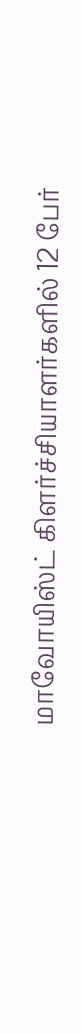மாவோயிஸ்ட் கிளர்ச்சியாளர்களில் 12 பேர்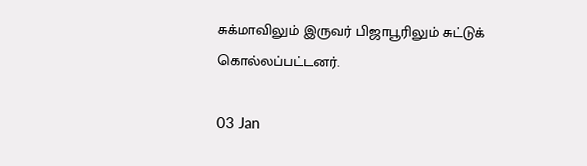சுக்மாவிலும் இருவர் பிஜாபூரிலும் சுட்டுக் கொல்லப்பட்டனர்.

03 Jan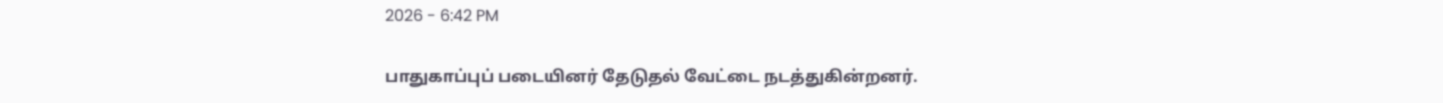2026 - 6:42 PM

பாதுகாப்புப் படையினர் தேடுதல் வேட்டை நடத்துகின்றனர்.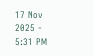17 Nov 2025 - 5:31 PM